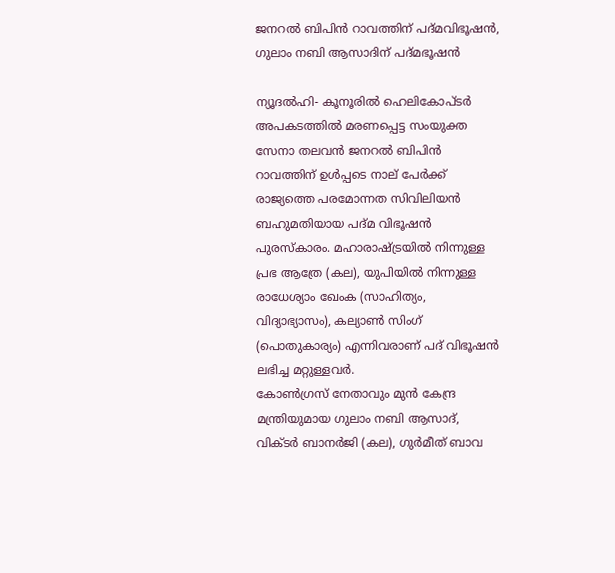ജനറല്‍ ബിപിന്‍ റാവത്തിന് പദ്മവിഭൂഷന്‍, ഗുലാം നബി ആസാദിന് പദ്മഭൂഷന്‍

ന്യൂദല്‍ഹി- കൂനൂരില്‍ ഹെലികോപ്ടര്‍ അപകടത്തില്‍ മരണപ്പെട്ട സംയുക്ത സേനാ തലവന്‍ ജനറല്‍ ബിപിന്‍ റാവത്തിന് ഉള്‍പ്പടെ നാല് പേര്‍ക്ക് രാജ്യത്തെ പരമോന്നത സിവിലിയന്‍ ബഹുമതിയായ പദ്മ വിഭൂഷന്‍ പുരസ്‌കാരം. മഹാരാഷ്ട്രയില്‍ നിന്നുള്ള പ്രഭ ആത്രേ (കല), യുപിയില്‍ നിന്നുള്ള രാധേശ്യാം ഖേംക (സാഹിത്യം, വിദ്യാഭ്യാസം), കല്യാണ്‍ സിംഗ് (പൊതുകാര്യം) എന്നിവരാണ് പദ് വിഭൂഷന്‍ ലഭിച്ച മറ്റുള്ളവര്‍.
കോണ്‍ഗ്രസ് നേതാവും മുന്‍ കേന്ദ്ര മന്ത്രിയുമായ ഗുലാം നബി ആസാദ്, വിക്ടര്‍ ബാനര്‍ജി (കല), ഗുര്‍മീത് ബാവ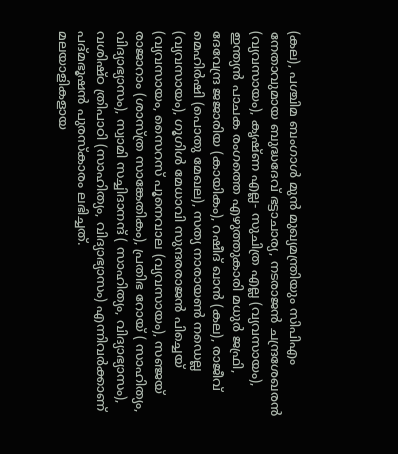(കല), പശ്ചിമ ബംഗാള്‍ മുന്‍ മുഖ്യമന്ത്രിയും സിപിഎം നേതാവുമായ ബുദ്ധദേവ് ഭട്ടാചാര്യ, നടരാജന്‍ ചന്ദ്രശേഖരന്‍ (വ്യവസായം), കൃഷ്ണ എല്ല- സുചിത്ര എല്ല (വ്യവസായം), ഇന്ത്യന്‍ പാചക രംഗത്തെ എഴുത്തുകാരി മധുര്‍ ജഫ്രി, ദേവേന്ദ്ര ജജാരിയ (കായികം), റഷീദ് ഖാന്‍ (കല), രാജീവ് മെഹിര്‍ഷി (പൊതു മേഖല), സത്യ നാരായണ്‍ നഡെല്ല (വ്യവസായം), ഗൂഗിള്‍ മേധാവി സുന്ദരരാജന്‍ പിച്ചെയ് (വ്യവസായം, സൈറസ് പൂനെവാല (വ്യവസായം), സഞ്ജയ് രാജാറാം (ശാസ്ത്ര സാങ്കേതികം), പ്രതിഭ റോയ് ( സാഹിത്യം, വിദ്യാഭ്യാസം), സ്വാമി സച്ചിദാനന്ദ് ( സാഹിത്യം, വിദ്യാഭ്യാസം), വശിഷ്ഠ ത്രിപാഠി (സാഹിത്യം, വിദ്യാഭ്യാസം) എന്നിവര്‍ക്കാണ് പദ്മഭൂഷന്‍ പുരസ്‌കാരം ലഭിച്ചത്.
മലയാളികളായ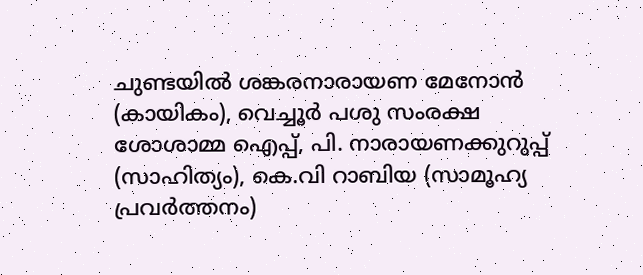ചുണ്ടയില്‍ ശങ്കരനാരായണ മേനോന്‍ (കായികം), വെച്ചൂര്‍ പശു സംരക്ഷ ശോശാമ്മ ഐപ്പ്, പി. നാരായണക്കുറുപ്പ് (സാഹിത്യം), കെ.വി റാബിയ (സാമൂഹ്യ പ്രവര്‍ത്തനം)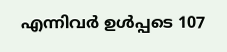എന്നിവര്‍ ഉള്‍പ്പടെ 107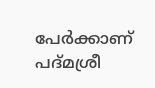പേര്‍ക്കാണ് പദ്മശ്രീ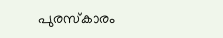പുരസ്‌കാരം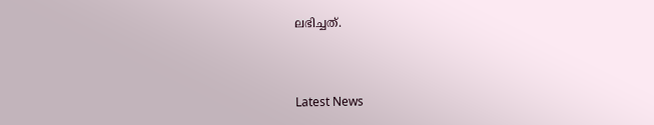ലഭിച്ചത്.



Latest News